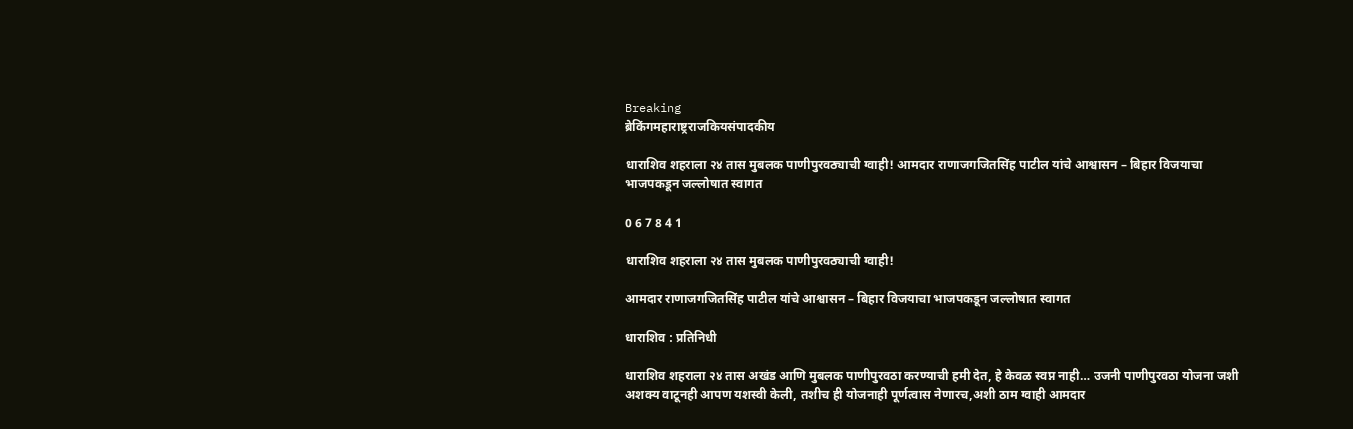Breaking
ब्रेकिंगमहाराष्ट्रराजकियसंपादकीय

धाराशिव शहराला २४ तास मुबलक पाणीपुरवठ्याची ग्वाही! आमदार राणाजगजितसिंह पाटील यांचे आश्वासन – बिहार विजयाचा भाजपकडून जल्लोषात स्वागत

0 6 7 8 4 1

धाराशिव शहराला २४ तास मुबलक पाणीपुरवठ्याची ग्वाही!

आमदार राणाजगजितसिंह पाटील यांचे आश्वासन – बिहार विजयाचा भाजपकडून जल्लोषात स्वागत

धाराशिव : प्रतिनिधी

धाराशिव शहराला २४ तास अखंड आणि मुबलक पाणीपुरवठा करण्याची हमी देत, हे केवळ स्वप्न नाही… उजनी पाणीपुरवठा योजना जशी अशक्य वाटूनही आपण यशस्वी केली, तशीच ही योजनाही पूर्णत्वास नेणारच,अशी ठाम ग्वाही आमदार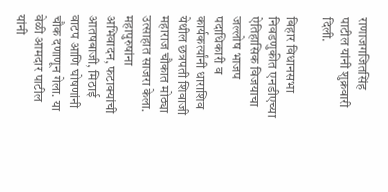राणाजगजितसिंह पाटील यांनी शुक्रवारी दिली.

बिहार विधानसभा निवडणुकीत एनडीएच्या ऐतिहासिक विजयाचा जल्लोष भाजप पदाधिकारी व कार्यकर्त्यांनी धाराशिव येथील छत्रपती शिवाजी महाराज चौकात मोठ्या उत्साहात साजरा केला. महापुरुषांना अभिवादन, फटाक्यांची आतषबाजी, मिठाई वाटप आणि घोषणांनी चौक दणाणून गेला. या वेळी आमदार पाटील यांनी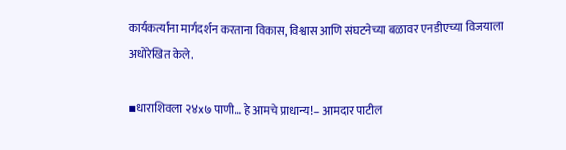कार्यकर्त्यांना मार्गदर्शन करताना विकास, विश्वास आणि संघटनेच्या बळावर एनडीएच्या विजयाला अधोरेखित केले.

▪धाराशिवला २४x७ पाणी… हे आमचे प्राधान्य!– आमदार पाटील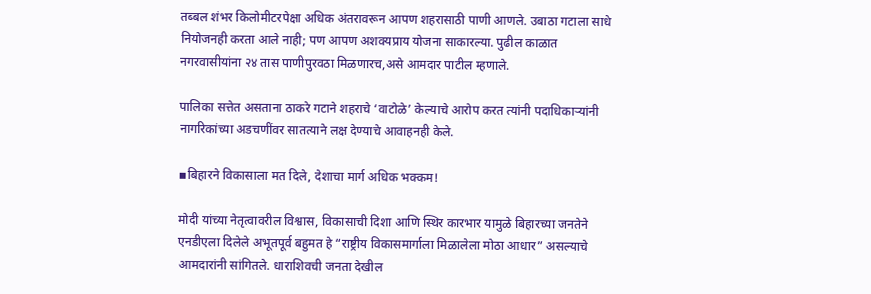तब्बल शंभर किलोमीटरपेक्षा अधिक अंतरावरून आपण शहरासाठी पाणी आणले. उबाठा गटाला साधे नियोजनही करता आले नाही; पण आपण अशक्यप्राय योजना साकारल्या. पुढील काळात नगरवासीयांना २४ तास पाणीपुरवठा मिळणारच,असे आमदार पाटील म्हणाले.

पालिका सत्तेत असताना ठाकरे गटाने शहराचे ‘वाटोळे’ केल्याचे आरोप करत त्यांनी पदाधिकार्‍यांनी नागरिकांच्या अडचणींवर सातत्याने लक्ष देण्याचे आवाहनही केले.

▪बिहारने विकासाला मत दिले, देशाचा मार्ग अधिक भक्कम!

मोदी यांच्या नेतृत्वावरील विश्वास, विकासाची दिशा आणि स्थिर कारभार यामुळे बिहारच्या जनतेने एनडीएला दिलेले अभूतपूर्व बहुमत हे “राष्ट्रीय विकासमार्गाला मिळालेला मोठा आधार” असल्याचे आमदारांनी सांगितले. धाराशिवची जनता देखील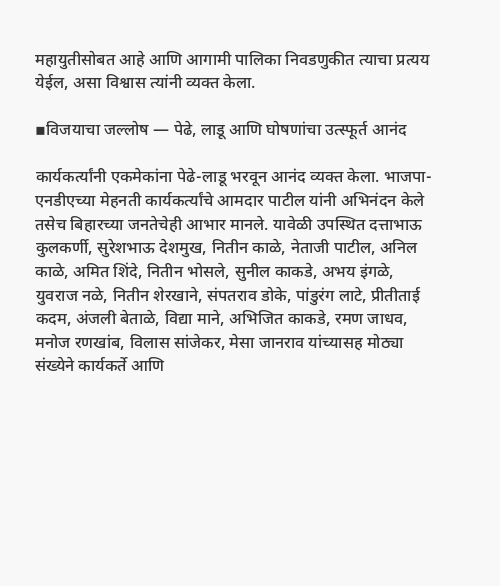महायुतीसोबत आहे आणि आगामी पालिका निवडणुकीत त्याचा प्रत्यय येईल, असा विश्वास त्यांनी व्यक्त केला.

▪विजयाचा जल्लोष — पेढे, लाडू आणि घोषणांचा उत्स्फूर्त आनंद

कार्यकर्त्यांनी एकमेकांना पेढे-लाडू भरवून आनंद व्यक्त केला. भाजपा-एनडीएच्या मेहनती कार्यकर्त्यांचे आमदार पाटील यांनी अभिनंदन केले तसेच बिहारच्या जनतेचेही आभार मानले. यावेळी उपस्थित दत्ताभाऊ कुलकर्णी, सुरेशभाऊ देशमुख, नितीन काळे, नेताजी पाटील, अनिल काळे, अमित शिंदे, नितीन भोसले, सुनील काकडे, अभय इंगळे, युवराज नळे, नितीन शेरखाने, संपतराव डोके, पांडुरंग लाटे, प्रीतीताई कदम, अंजली बेताळे, विद्या माने, अभिजित काकडे, रमण जाधव, मनोज रणखांब, विलास सांजेकर, मेसा जानराव यांच्यासह मोठ्या संख्येने कार्यकर्ते आणि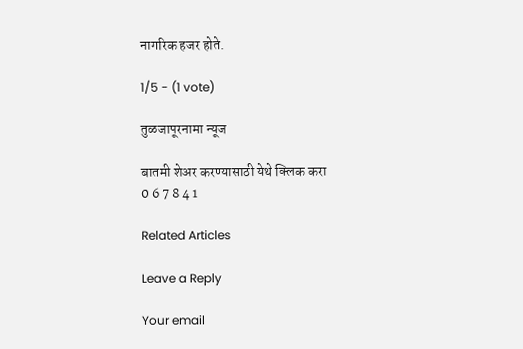नागरिक हजर होते.

1/5 - (1 vote)

तुळजापूरनामा न्यूज

बातमी शेअर करण्यासाठी येथे क्लिक करा
0 6 7 8 4 1

Related Articles

Leave a Reply

Your email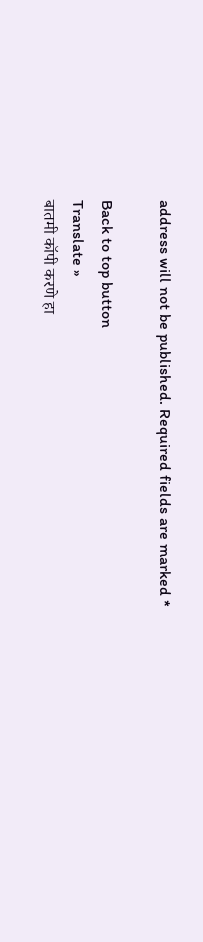address will not be published. Required fields are marked *

Back to top button
Translate »
बातमी कॉपी करणे हा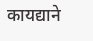कायद्याने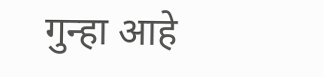गुन्हा आहे